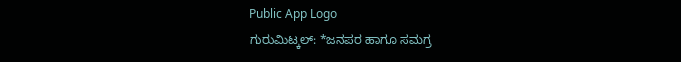Public App Logo
ಗುರುಮಿಟ್ಕಲ್: *ಜನಪರ ಹಾಗೂ ಸಮಗ್ರ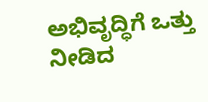ಅಭಿವೃದ್ಧಿಗೆ ಒತ್ತು ನೀಡಿದ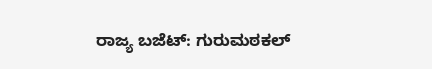ರಾಜ್ಯ ಬಜೆಟ್: ಗುರುಮಠಕಲ್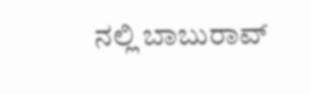ನಲ್ಲಿ ಬಾಬುರಾವ್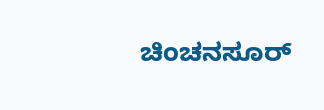ಚಿಂಚನಸೂರ್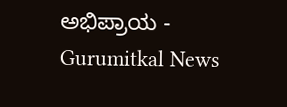ಅಭಿಪ್ರಾಯ - Gurumitkal News